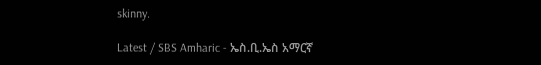skinny.

Latest / SBS Amharic - ኤስ.ቢ.ኤስ አማርኛ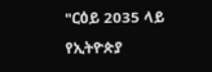"ርዕይ 2035 ላይ የኢትዮጵያ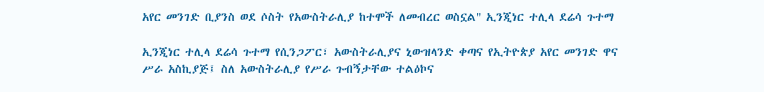አየር መንገድ ቢያንስ ወደ ሶስት የአውስትራሊያ ከተሞች ለመብረር ወስኗል" ኢንጂነር ተሊላ ደሬሳ ጉተማ

ኢንጂነር ተሊላ ደሬሳ ጉተማ የሲንጋፖር፣ አውስትራሊያና ኒውዝላንድ ቀጣና የኢትዮጵያ አየር መንገድ ዋና ሥራ አስኪያጅ፤ ስለ አውስትራሊያ የሥራ ጉብኝታቸው ተልዕኮና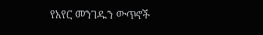የአየር መንገዱን ውጥኖች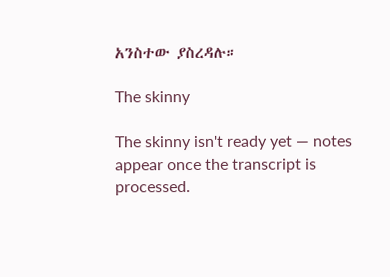አንስተው ያስረዳሉ።

The skinny

The skinny isn't ready yet — notes appear once the transcript is processed.